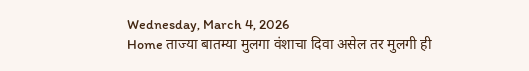Wednesday, March 4, 2026
Home ताज्या बातम्या मुलगा वंशाचा दिवा असेल तर मुलगी ही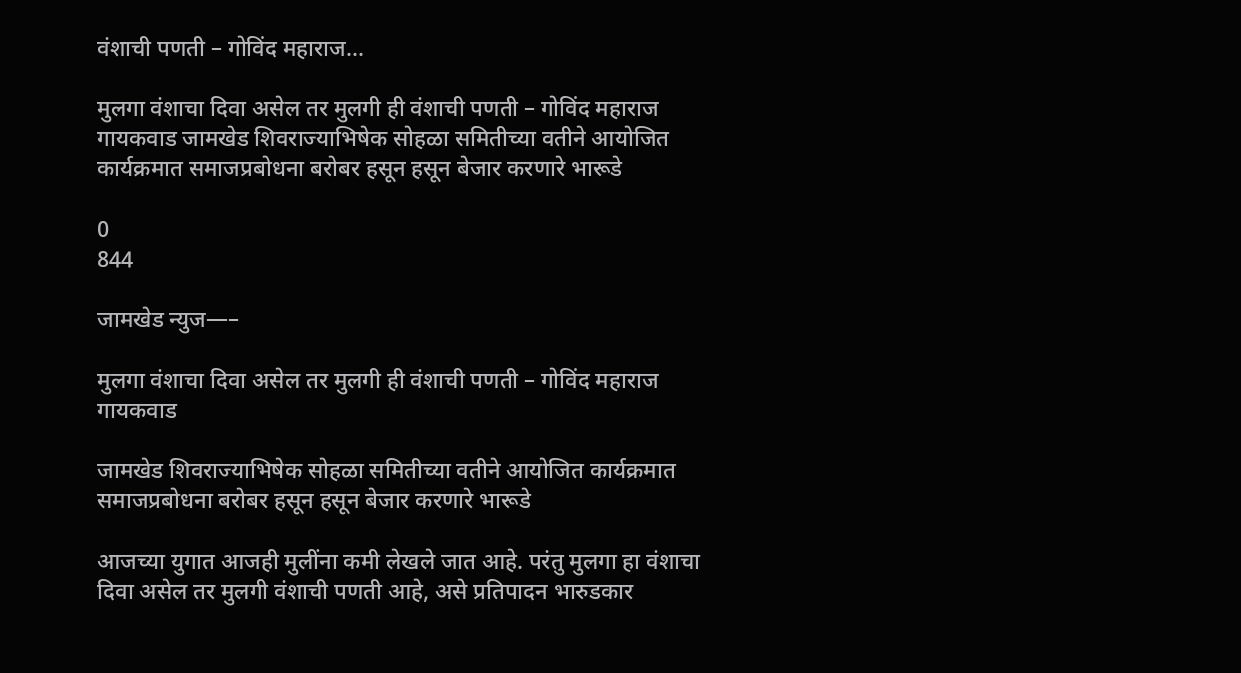वंशाची पणती – गोविंद महाराज...

मुलगा वंशाचा दिवा असेल तर मुलगी ही वंशाची पणती – गोविंद महाराज गायकवाड जामखेड शिवराज्याभिषेक सोहळा समितीच्या वतीने आयोजित कार्यक्रमात समाजप्रबोधना बरोबर हसून हसून बेजार करणारे भारूडे

0
844

जामखेड न्युज—–

मुलगा वंशाचा दिवा असेल तर मुलगी ही वंशाची पणती – गोविंद महाराज गायकवाड

जामखेड शिवराज्याभिषेक सोहळा समितीच्या वतीने आयोजित कार्यक्रमात समाजप्रबोधना बरोबर हसून हसून बेजार करणारे भारूडे

आजच्या युगात आजही मुलींना कमी लेखले जात आहे. परंतु मुलगा हा वंशाचा दिवा असेल तर मुलगी वंशाची पणती आहे, असे प्रतिपादन भारुडकार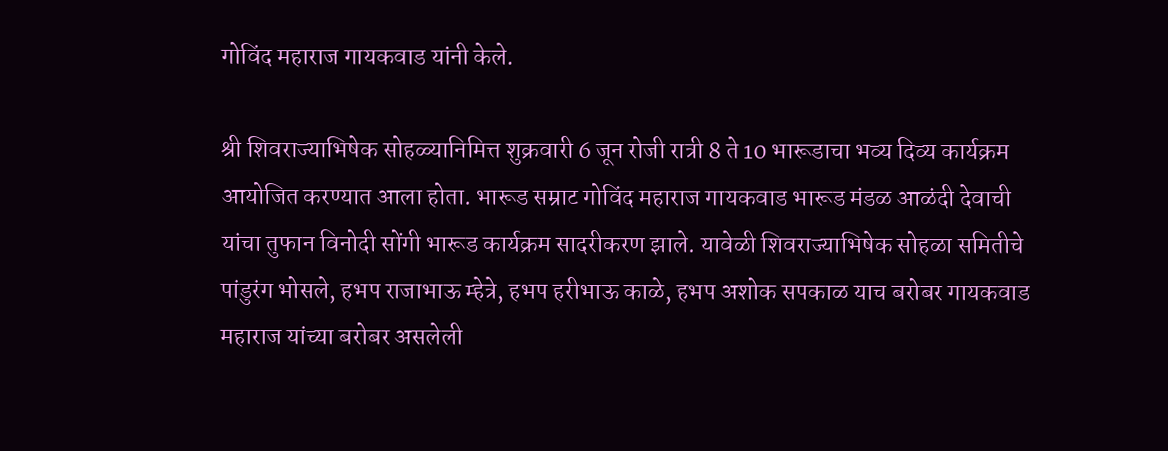गोविंद महाराज गायकवाड यांनी केले.

श्री शिवराज्याभिषेक सोहळ्यानिमित्त शुक्रवारी 6 जून रोजी रात्री 8 ते 10 भारूडाचा भव्य दिव्य कार्यक्रम आयोजित करण्यात आला होता. भारूड सम्राट गोविंद महाराज गायकवाड भारूड मंडळ आळंदी देवाची यांचा तुफान विनोदी सोंगी भारूड कार्यक्रम सादरीकरण झाले. यावेळी शिवराज्याभिषेक सोहळा समितीचे पांडुरंग भोसले, हभप राजाभाऊ म्हेत्रे, हभप हरीभाऊ काळे, हभप अशोक सपकाळ याच बरोबर गायकवाड महाराज यांच्या बरोबर असलेली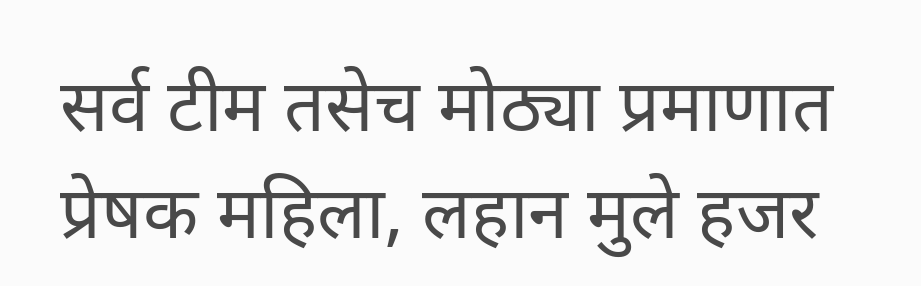सर्व टीम तसेच मोठ्या प्रमाणात प्रेषक महिला, लहान मुले हजर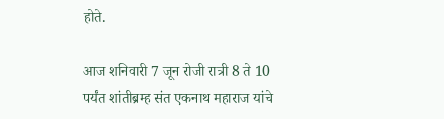होते.

आज शनिवारी 7 जून रोजी रात्री 8 ते 10 पर्यंत शांतीब्रम्ह संत एकनाथ महाराज यांचे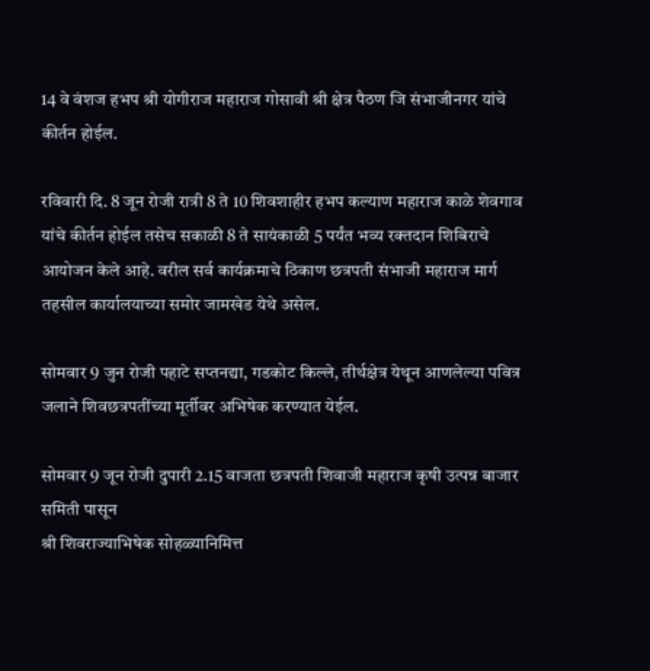14 वे वंशज हभप श्री योगीराज महाराज गोसावी श्री क्षेत्र पैठण जि संभाजीनगर यांचे कीर्तन होईल.

रविवारी दि. 8 जून रोजी रात्री 8 ते 10 शिवशाहीर हभप कल्याण महाराज काळे शेवगाव यांचे कीर्तन होईल तसेच सकाळी 8 ते सायंकाळी 5 पर्यंत भव्य रक्तदान शिबिराचे आयोजन केले आहे. वरील सर्व कार्यक्रमाचे ठिकाण छत्रपती संभाजी महाराज मार्ग तहसील कार्यालयाच्या समोर जामखेड येथे असेल.

सोमवार 9 जुन रोजी पहाटे सप्तनद्या, गडकोट किल्ले, तीर्थक्षेत्र येथून आणलेल्या पवित्र जलाने शिवछत्रपतींच्या मूर्तीवर अभिषेक करण्यात येईल.

सोमवार 9 जून रोजी दुपारी 2.15 वाजता छत्रपती शिवाजी महाराज कृषी उत्पन्न बाजार समिती पासून
श्री शिवराज्याभिषेक सोहळ्यानिमित्त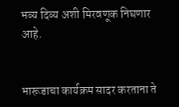भव्य दिव्य अशी मिरवणूक निघणार आहे.


भारूडाचा कार्यक्रम सादर करताना ते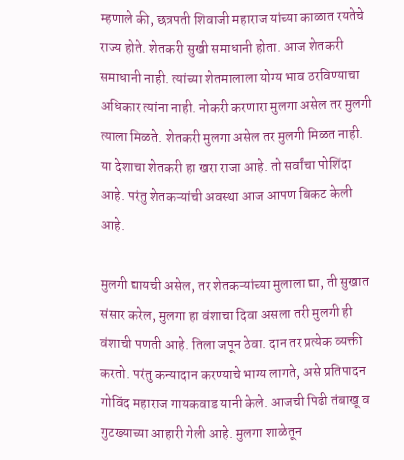म्ह‌णाले की, छत्रपती शिवाजी महाराज यांच्या काळात रयतेचे राज्य होते. शेतकरी सुखी समाधानी होता. आज शेतकरी समाधानी नाही. त्यांच्या शेतमालाला योग्य भाव ठरविण्याचा अधिकार त्यांना नाही. नोकरी करणारा मुलगा असेल तर मुलगी त्याला मिळते. शेतकरी मुलगा असेल तर मुलगी मिळत नाही. या देशाचा शेतकरी हा खरा राजा आहे. तो सर्वांचा पोशिंदा आहे. परंतु शेतकऱ्यांची अवस्था आज आपण बिकट केली आहे.

मुलगी द्यायची असेल, तर शेतकऱ्यांच्या मुलाला द्या, ती सुखात संसार करेल, मुलगा हा वंशाचा दिवा असला तरी मुलगी ही वंशाची पणती आहे. तिला जपून ठेवा. दान तर प्रत्येक व्यक्ती करतो. परंतु कन्यादान करण्याचे भाग्य लागते, असे प्रतिपादन गोविंद महाराज गायकवाड यानी केले. आजची पिढी तंबाखू व गुटख्याच्या आहारी गेली आहे. मुलगा शाळेतून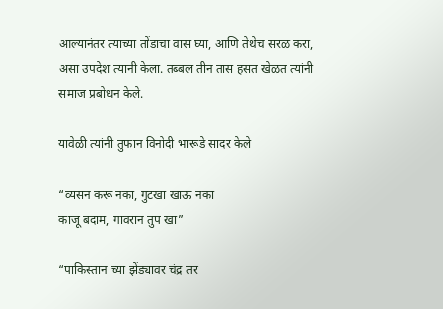आल्यानंतर त्याच्या तोंडाचा वास घ्या, आणि तेथेच सरळ करा, असा उपदेश त्यानी केला. तब्बल तीन तास हसत खेळत त्यांनी समाज प्रबोधन केले.

यावेळी त्यांनी तुफान विनोदी भारूडे सादर केले

“व्यसन करू नका, गुटखा खाऊ नका
काजू बदाम, गावरान तुप खा”

“पाकिस्तान च्या झेंड्यावर चंद्र तर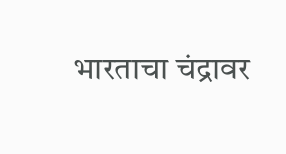भारताचा चंद्रावर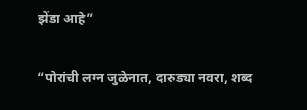झेंडा आहे”

“पोरांची लग्न जुळेनात, दारुड्या नवरा, शब्द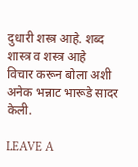दुधारी शस्त्र आहे. शब्द शास्त्र व शस्त्र आहे
विचार करून बोला अशी अनेक भन्नाट भारूडे सादर केली.

LEAVE A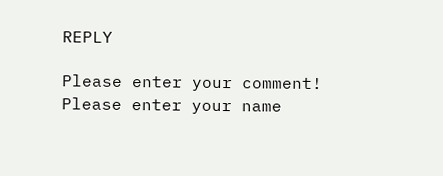REPLY

Please enter your comment!
Please enter your name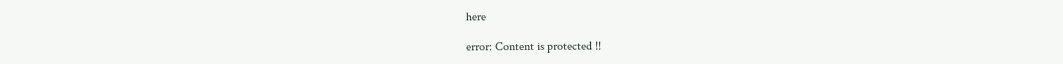here

error: Content is protected !!